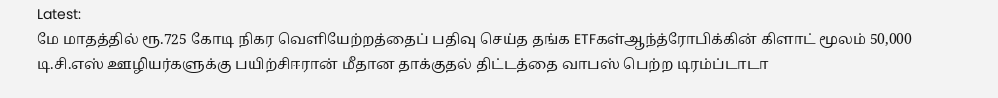Latest:
மே மாதத்தில் ரூ.725 கோடி நிகர வெளியேற்றத்தைப் பதிவு செய்த தங்க ETFகள்ஆந்த்ரோபிக்கின் கிளாட் மூலம் 50,000 டி.சி.எஸ் ஊழியர்களுக்கு பயிற்சிஈரான் மீதான தாக்குதல் திட்டத்தை வாபஸ் பெற்ற டிரம்ப்டாடா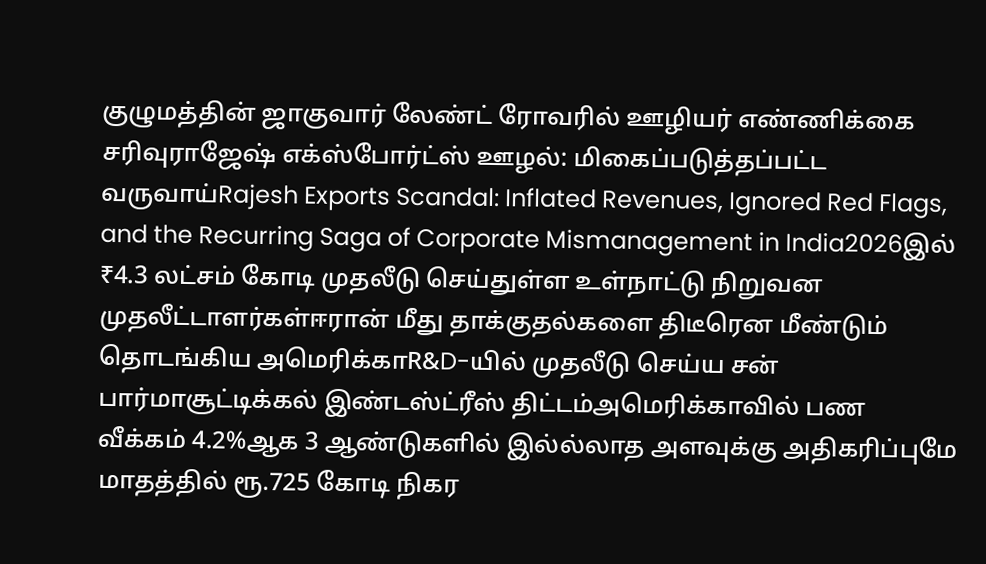குழுமத்தின் ஜாகுவார் லேண்ட் ரோவரில் ஊழியர் எண்ணிக்கை சரிவுராஜேஷ் எக்ஸ்போர்ட்ஸ் ஊழல்: மிகைப்படுத்தப்பட்ட வருவாய்Rajesh Exports Scandal: Inflated Revenues, Ignored Red Flags, and the Recurring Saga of Corporate Mismanagement in India2026இல் ₹4.3 லட்சம் கோடி முதலீடு செய்துள்ள உள்நாட்டு நிறுவன முதலீட்டாளர்கள்ஈரான் மீது தாக்குதல்களை திடீரென மீண்டும் தொடங்கிய அமெரிக்காR&D-யில் முதலீடு செய்ய சன் பார்மாசூட்டிக்கல் இண்டஸ்ட்ரீஸ் திட்டம்அமெரிக்காவில் பண வீக்கம் 4.2%ஆக 3 ஆண்டுகளில் இல்ல்லாத அளவுக்கு அதிகரிப்புமே மாதத்தில் ரூ.725 கோடி நிகர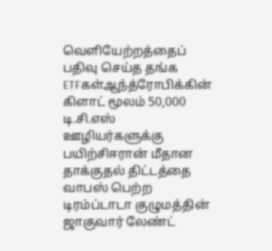வெளியேற்றத்தைப் பதிவு செய்த தங்க ETFகள்ஆந்த்ரோபிக்கின் கிளாட் மூலம் 50,000 டி.சி.எஸ் ஊழியர்களுக்கு பயிற்சிஈரான் மீதான தாக்குதல் திட்டத்தை வாபஸ் பெற்ற டிரம்ப்டாடா குழுமத்தின் ஜாகுவார் லேண்ட்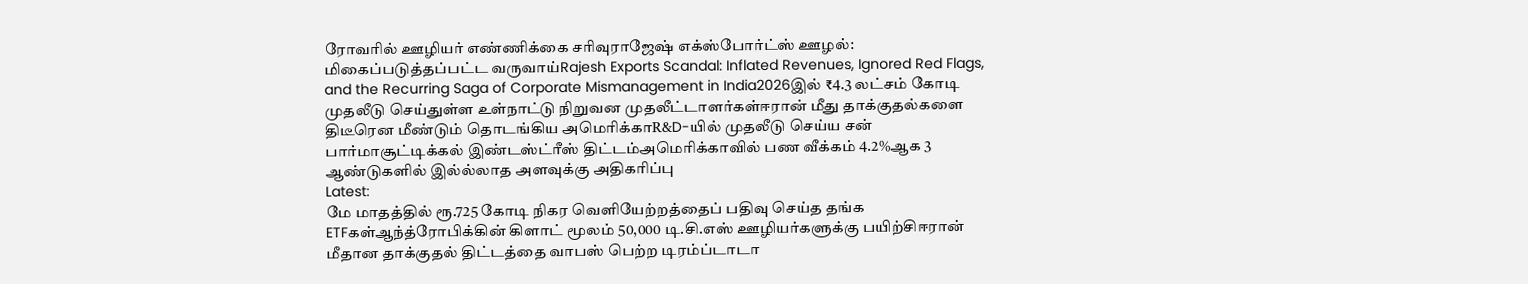ரோவரில் ஊழியர் எண்ணிக்கை சரிவுராஜேஷ் எக்ஸ்போர்ட்ஸ் ஊழல்: மிகைப்படுத்தப்பட்ட வருவாய்Rajesh Exports Scandal: Inflated Revenues, Ignored Red Flags, and the Recurring Saga of Corporate Mismanagement in India2026இல் ₹4.3 லட்சம் கோடி முதலீடு செய்துள்ள உள்நாட்டு நிறுவன முதலீட்டாளர்கள்ஈரான் மீது தாக்குதல்களை திடீரென மீண்டும் தொடங்கிய அமெரிக்காR&D-யில் முதலீடு செய்ய சன் பார்மாசூட்டிக்கல் இண்டஸ்ட்ரீஸ் திட்டம்அமெரிக்காவில் பண வீக்கம் 4.2%ஆக 3 ஆண்டுகளில் இல்ல்லாத அளவுக்கு அதிகரிப்பு
Latest:
மே மாதத்தில் ரூ.725 கோடி நிகர வெளியேற்றத்தைப் பதிவு செய்த தங்க ETFகள்ஆந்த்ரோபிக்கின் கிளாட் மூலம் 50,000 டி.சி.எஸ் ஊழியர்களுக்கு பயிற்சிஈரான் மீதான தாக்குதல் திட்டத்தை வாபஸ் பெற்ற டிரம்ப்டாடா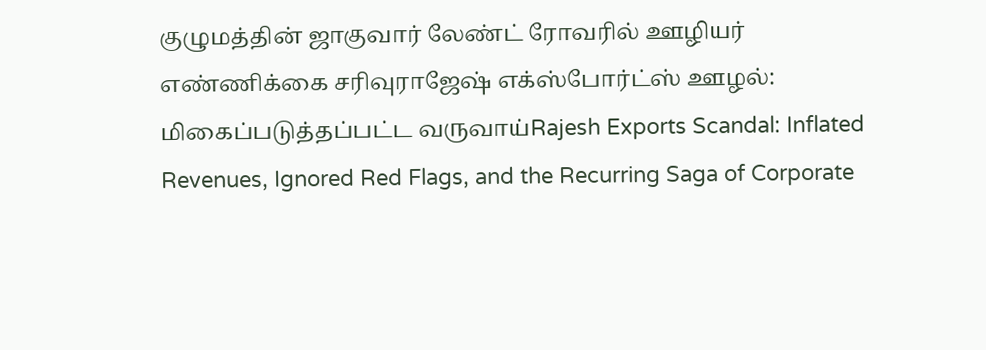குழுமத்தின் ஜாகுவார் லேண்ட் ரோவரில் ஊழியர் எண்ணிக்கை சரிவுராஜேஷ் எக்ஸ்போர்ட்ஸ் ஊழல்: மிகைப்படுத்தப்பட்ட வருவாய்Rajesh Exports Scandal: Inflated Revenues, Ignored Red Flags, and the Recurring Saga of Corporate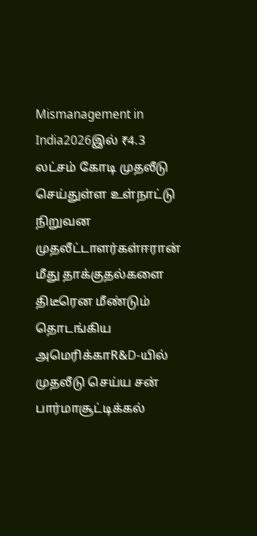Mismanagement in India2026இல் ₹4.3 லட்சம் கோடி முதலீடு செய்துள்ள உள்நாட்டு நிறுவன முதலீட்டாளர்கள்ஈரான் மீது தாக்குதல்களை திடீரென மீண்டும் தொடங்கிய அமெரிக்காR&D-யில் முதலீடு செய்ய சன் பார்மாசூட்டிக்கல்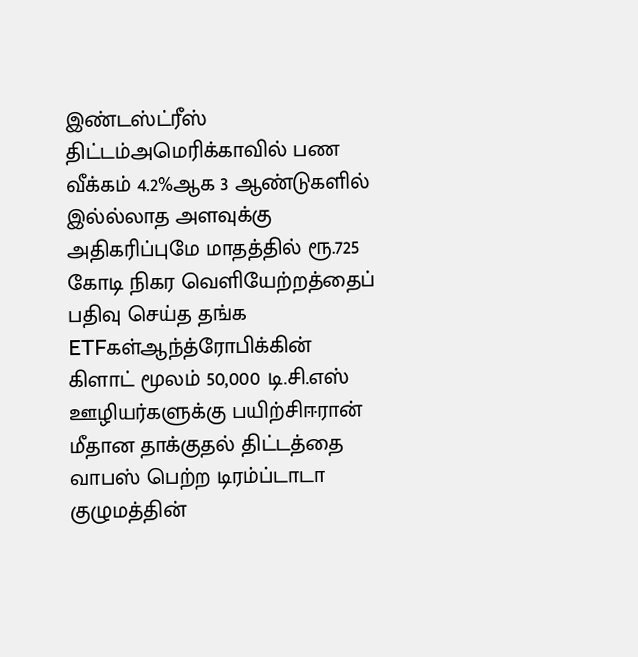இண்டஸ்ட்ரீஸ் திட்டம்அமெரிக்காவில் பண வீக்கம் 4.2%ஆக 3 ஆண்டுகளில் இல்ல்லாத அளவுக்கு அதிகரிப்புமே மாதத்தில் ரூ.725 கோடி நிகர வெளியேற்றத்தைப் பதிவு செய்த தங்க ETFகள்ஆந்த்ரோபிக்கின் கிளாட் மூலம் 50,000 டி.சி.எஸ் ஊழியர்களுக்கு பயிற்சிஈரான் மீதான தாக்குதல் திட்டத்தை வாபஸ் பெற்ற டிரம்ப்டாடா குழுமத்தின்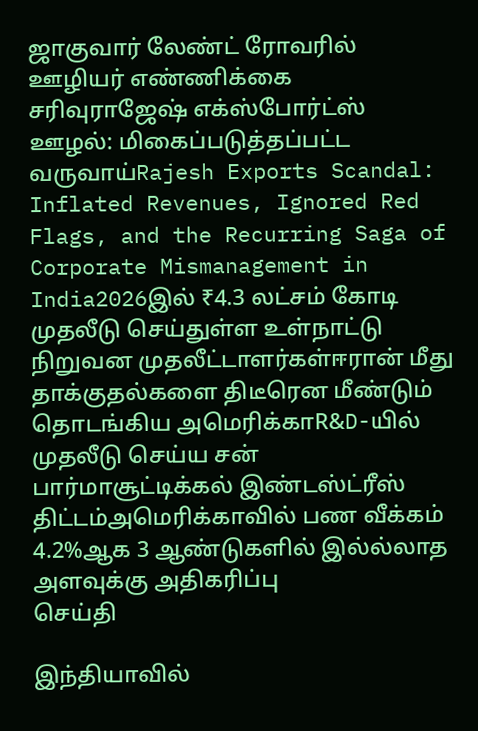ஜாகுவார் லேண்ட் ரோவரில் ஊழியர் எண்ணிக்கை சரிவுராஜேஷ் எக்ஸ்போர்ட்ஸ் ஊழல்: மிகைப்படுத்தப்பட்ட வருவாய்Rajesh Exports Scandal: Inflated Revenues, Ignored Red Flags, and the Recurring Saga of Corporate Mismanagement in India2026இல் ₹4.3 லட்சம் கோடி முதலீடு செய்துள்ள உள்நாட்டு நிறுவன முதலீட்டாளர்கள்ஈரான் மீது தாக்குதல்களை திடீரென மீண்டும் தொடங்கிய அமெரிக்காR&D-யில் முதலீடு செய்ய சன் பார்மாசூட்டிக்கல் இண்டஸ்ட்ரீஸ் திட்டம்அமெரிக்காவில் பண வீக்கம் 4.2%ஆக 3 ஆண்டுகளில் இல்ல்லாத அளவுக்கு அதிகரிப்பு
செய்தி

இந்தியாவில்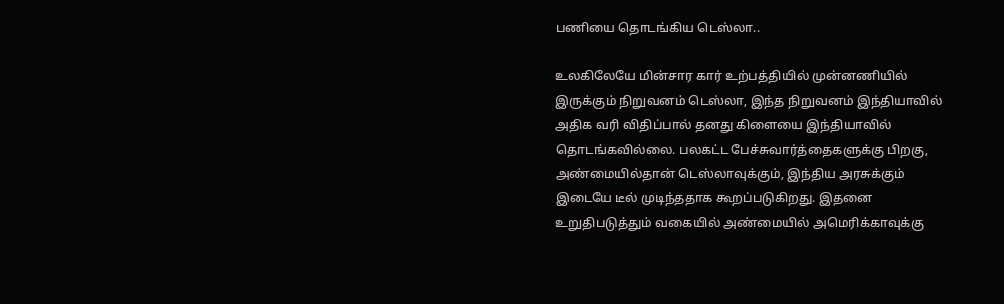பணியை தொடங்கிய டெஸ்லா..

உலகிலேயே மின்சார கார் உற்பத்தியில் முன்னணியில் இருக்கும் நிறுவனம் டெஸ்லா, இந்த நிறுவனம் இந்தியாவில் அதிக வரி விதிப்பால் தனது கிளையை இந்தியாவில் தொடங்கவில்லை. பலகட்ட பேச்சுவார்த்தைகளுக்கு பிறகு, அண்மையில்தான் டெஸ்லாவுக்கும், இந்திய அரசுக்கும் இடையே டீல் முடிந்ததாக கூறப்படுகிறது. இதனை உறுதிபடுத்தும் வகையில் அண்மையில் அமெரிக்காவுக்கு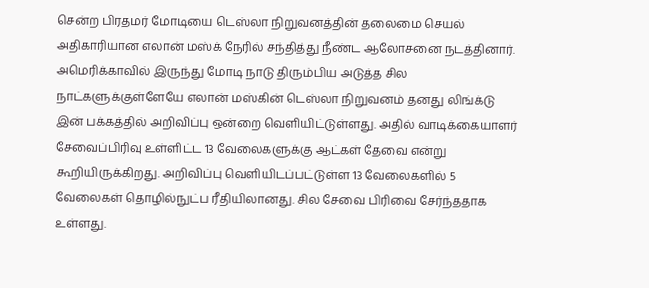சென்ற பிரதமர் மோடியை டெஸ்லா நிறுவனத்தின் தலைமை செயல் அதிகாரியான எலான் மஸ்க் நேரில் சந்தித்து நீண்ட ஆலோசனை நடத்தினார். அமெரிக்காவில் இருந்து மோடி நாடு திரும்பிய அடுத்த சில நாட்களுக்குள்ளேயே எலான் மஸ்கின் டெஸ்லா நிறுவனம் தனது லிங்க்டு இன் பக்கத்தில் அறிவிப்பு ஒன்றை வெளியிட்டுள்ளது. அதில் வாடிக்கையாளர் சேவைப்பிரிவு உள்ளிட்ட 13 வேலைகளுக்கு ஆட்கள் தேவை என்று கூறியிருக்கிறது. அறிவிப்பு வெளியிடப்பட்டுள்ள 13 வேலைகளில் 5 வேலைகள் தொழில்நுட்ப ரீதியிலானது. சில சேவை பிரிவை சேர்ந்ததாக உள்ளது.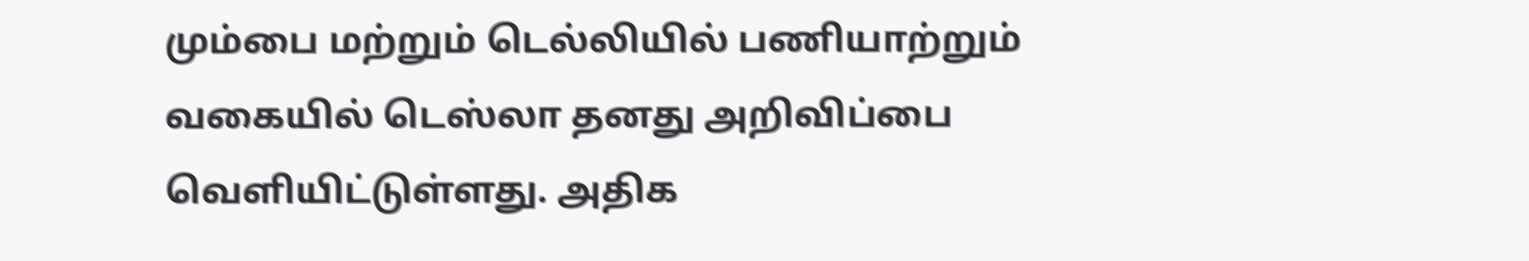மும்பை மற்றும் டெல்லியில் பணியாற்றும் வகையில் டெஸ்லா தனது அறிவிப்பை வெளியிட்டுள்ளது. அதிக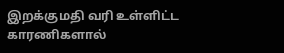இறக்குமதி வரி உள்ளிட்ட காரணிகளால்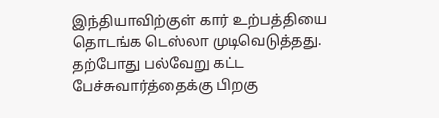இந்தியாவிற்குள் கார் உற்பத்தியை தொடங்க டெஸ்லா முடிவெடுத்தது. தற்போது பல்வேறு கட்ட பேச்சுவார்த்தைக்கு பிறகு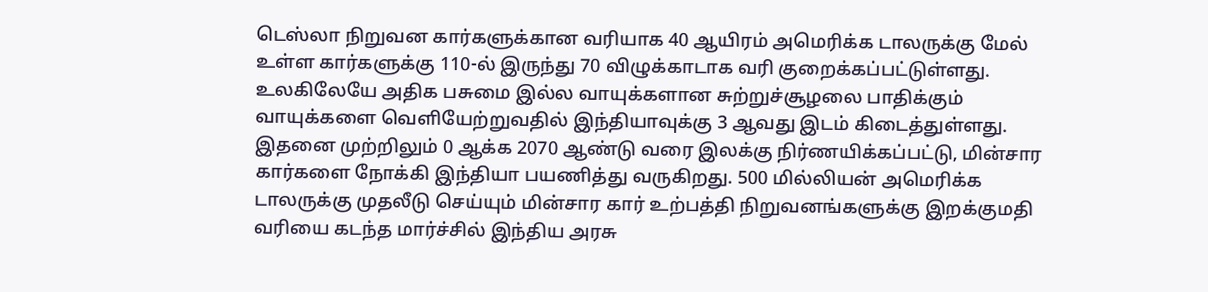டெஸ்லா நிறுவன கார்களுக்கான வரியாக 40 ஆயிரம் அமெரிக்க டாலருக்கு மேல் உள்ள கார்களுக்கு 110-ல் இருந்து 70 விழுக்காடாக வரி குறைக்கப்பட்டுள்ளது. உலகிலேயே அதிக பசுமை இல்ல வாயுக்களான சுற்றுச்சூழலை பாதிக்கும் வாயுக்களை வெளியேற்றுவதில் இந்தியாவுக்கு 3 ஆவது இடம் கிடைத்துள்ளது. இதனை முற்றிலும் 0 ஆக்க 2070 ஆண்டு வரை இலக்கு நிர்ணயிக்கப்பட்டு, மின்சார கார்களை நோக்கி இந்தியா பயணித்து வருகிறது. 500 மில்லியன் அமெரிக்க டாலருக்கு முதலீடு செய்யும் மின்சார கார் உற்பத்தி நிறுவனங்களுக்கு இறக்குமதி வரியை கடந்த மார்ச்சில் இந்திய அரசு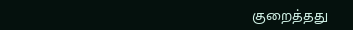குறைத்தது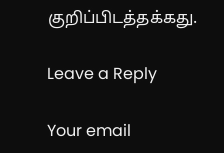குறிப்பிடத்தக்கது.

Leave a Reply

Your email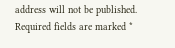address will not be published. Required fields are marked *